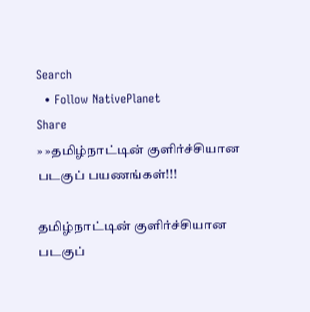Search
  • Follow NativePlanet
Share
» »தமிழ்நாட்டின் குளிர்ச்சியான படகுப் பயணங்கள்!!!

தமிழ்நாட்டின் குளிர்ச்சியான படகுப்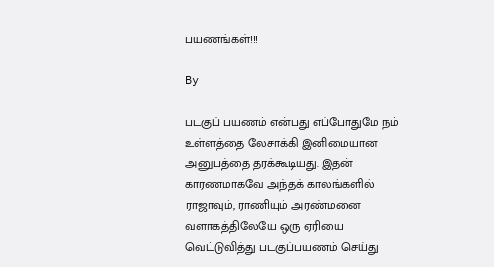பயணங்கள்!!!

By

படகுப் பயணம் என்பது எப்போதுமே நம் உள்ளத்தை லேசாக்கி இனிமையான அனுபத்தை தரக்கூடியது. இதன் காரணமாகவே அந்தக் காலங்களில் ராஜாவும், ராணியும் அரண்மனை வளாகத்திலேயே ஒரு ஏரியை வெட்டுவித்து படகுப்பயணம் செய்து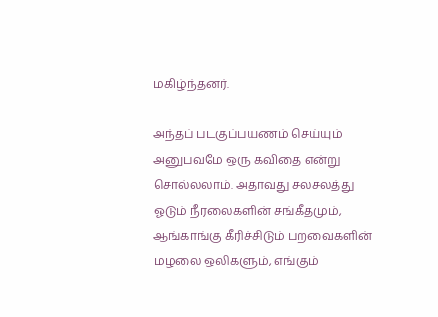மகிழ்ந்தனர்.

அந்தப் படகுப்பயணம் செய்யும் அனுபவமே ஒரு கவிதை என்று சொல்லலாம். அதாவது சலசலத்து ஓடும் நீரலைகளின் சங்கீதமும், ஆங்காங்கு கீரிச்சிடும் பறவைகளின் மழலை ஒலிகளும், எங்கும்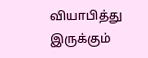வியாபித்து இருக்கும்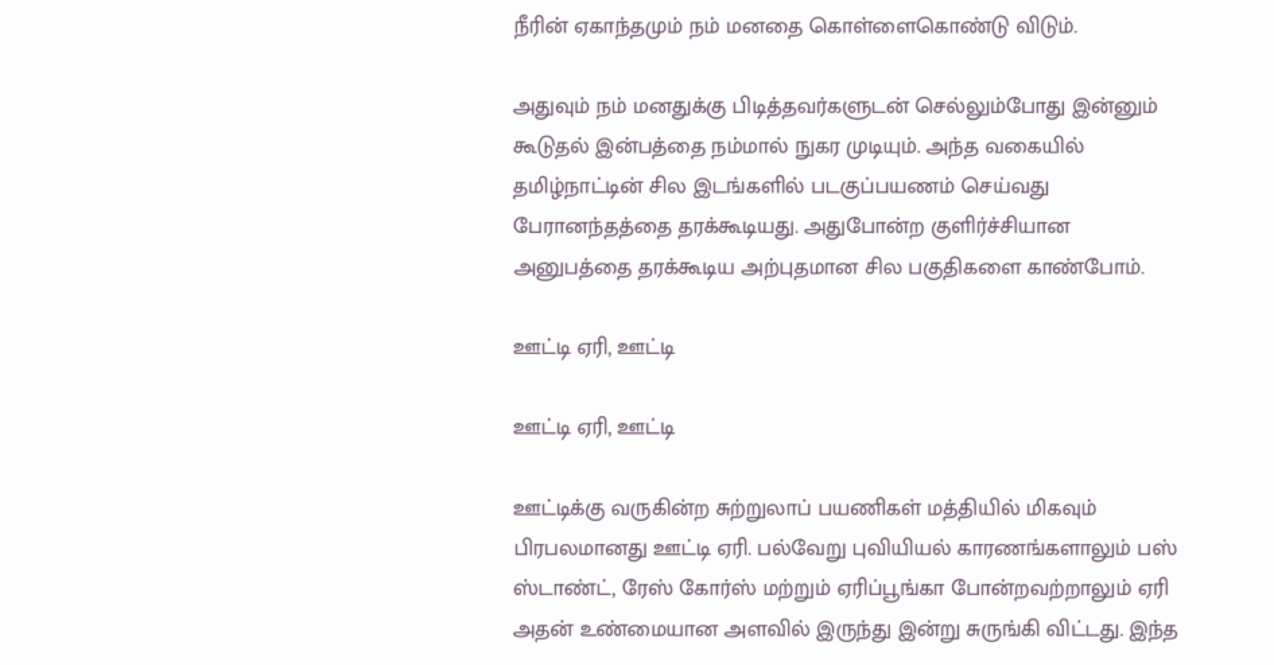நீரின் ஏகாந்தமும் நம் மனதை கொள்ளைகொண்டு விடும்.

அதுவும் நம் மனதுக்கு பிடித்தவர்களுடன் செல்லும்போது இன்னும் கூடுதல் இன்பத்தை நம்மால் நுகர முடியும். அந்த வகையில் தமிழ்நாட்டின் சில இடங்களில் படகுப்பயணம் செய்வது பேரானந்தத்தை தரக்கூடியது. அதுபோன்ற குளிர்ச்சியான அனுபத்தை தரக்கூடிய அற்புதமான சில பகுதிகளை காண்போம்.

ஊட்டி ஏரி, ஊட்டி

ஊட்டி ஏரி, ஊட்டி

ஊட்டிக்கு வருகின்ற சுற்றுலாப் பயணிகள் மத்தியில் மிகவும் பிரபலமானது ஊட்டி ஏரி. பல்வேறு புவியியல் காரணங்களாலும் பஸ் ஸ்டாண்ட், ரேஸ் கோர்ஸ் மற்றும் ஏரிப்பூங்கா போன்றவற்றாலும் ஏரி அதன் உண்மையான அளவில் இருந்து இன்று சுருங்கி விட்டது. இந்த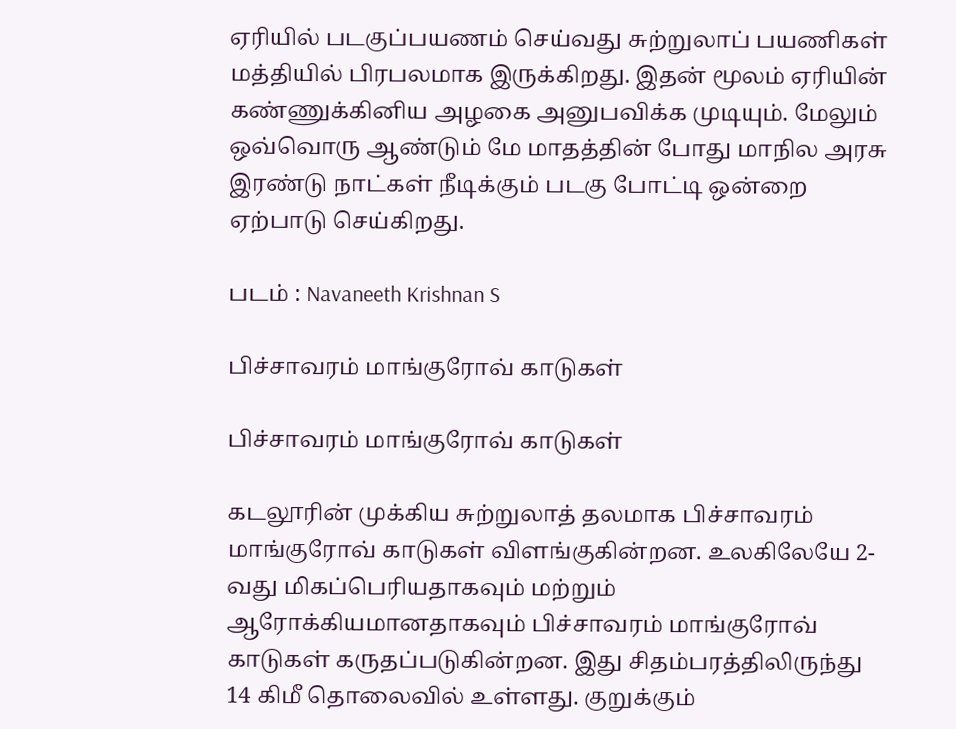ஏரியில் படகுப்பயணம் செய்வது சுற்றுலாப் பயணிகள் மத்தியில் பிரபலமாக இருக்கிறது. இதன் மூலம் ஏரியின் கண்ணுக்கினிய அழகை அனுபவிக்க முடியும். மேலும் ஒவ்வொரு ஆண்டும் மே மாதத்தின் போது மாநில அரசு இரண்டு நாட்கள் நீடிக்கும் படகு போட்டி ஒன்றை ஏற்பாடு செய்கிறது.

படம் : Navaneeth Krishnan S

பிச்சாவரம் மாங்குரோவ் காடுகள்

பிச்சாவரம் மாங்குரோவ் காடுகள்

கடலூரின் முக்கிய சுற்றுலாத் தலமாக பிச்சாவரம் மாங்குரோவ் காடுகள் விளங்குகின்றன. உலகிலேயே 2-வது மிகப்பெரியதாகவும் மற்றும் ஆரோக்கியமானதாகவும் பிச்சாவரம் மாங்குரோவ் காடுகள் கருதப்படுகின்றன. இது சிதம்பரத்திலிருந்து 14 கிமீ தொலைவில் உள்ளது. குறுக்கும்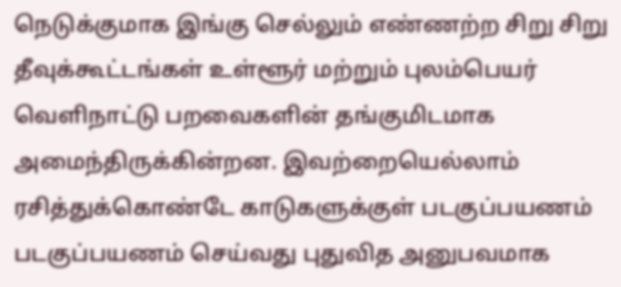நெடுக்குமாக இங்கு செல்லும் எண்ணற்ற சிறு சிறு தீவுக்கூட்டங்கள் உள்ளூர் மற்றும் புலம்பெயர் வெளிநாட்டு பறவைகளின் தங்குமிடமாக அமைந்திருக்கின்றன. இவற்றையெல்லாம் ரசித்துக்கொண்டே காடுகளுக்குள் படகுப்பயணம் படகுப்பயணம் செய்வது புதுவித அனுபவமாக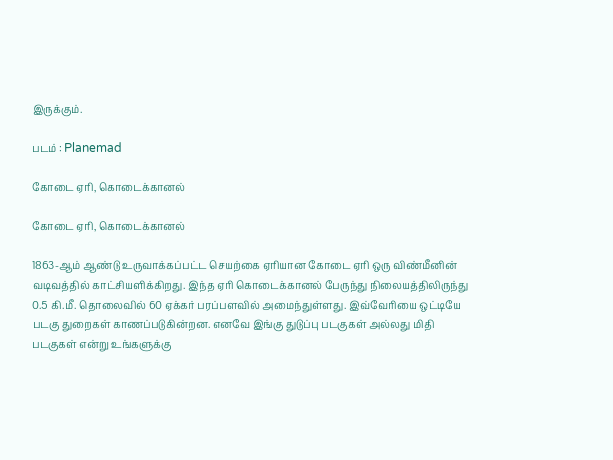இருக்கும்.

படம் : Planemad

கோடை ஏரி, கொடைக்கானல்

கோடை ஏரி, கொடைக்கானல்

1863-ஆம் ஆண்டு உருவாக்கப்பட்ட செயற்கை ஏரியான கோடை ஏரி ஒரு விண்மீனின் வடிவத்தில் காட்சியளிக்கிறது. இந்த ஏரி கொடைக்கானல் பேருந்து நிலையத்திலிருந்து 0.5 கி.மீ. தொலைவில் 60 ஏக்கர் பரப்பளவில் அமைந்துள்ளது. இவ்வேரியை ஒட்டியே படகு துறைகள் காணப்படுகின்றன. எனவே இங்கு துடுப்பு படகுகள் அல்லது மிதி படகுகள் என்று உங்களுக்கு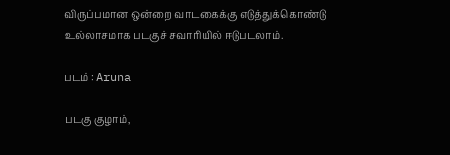விருப்பமான ஒன்றை வாடகைக்கு எடுத்துக்கொண்டு உல்லாசமாக படகுச் சவாரியில் ஈடுபடலாம்.

படம் : Aruna

படகு குழாம்,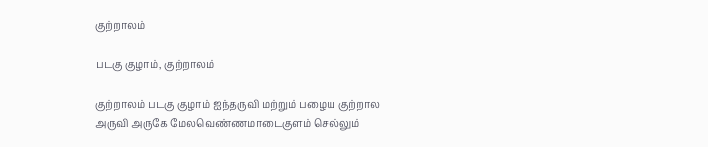குற்றாலம்

படகு குழாம், குற்றாலம்

குற்றாலம் படகு குழாம் ஐந்தருவி மற்றும் பழைய குற்றால அருவி அருகே மேலவெண்ணமாடைகுளம் செல்லும்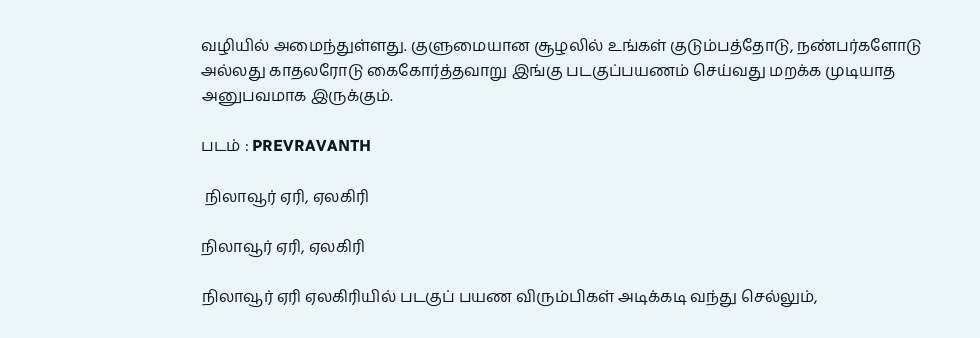வழியில் அமைந்துள்ளது. குளுமையான சூழலில் உங்கள் குடும்பத்தோடு, நண்பர்களோடு அல்லது காதலரோடு கைகோர்த்தவாறு இங்கு படகுப்பயணம் செய்வது மறக்க முடியாத அனுபவமாக இருக்கும்.

படம் : PREVRAVANTH

 நிலாவூர் ஏரி, ஏலகிரி

நிலாவூர் ஏரி, ஏலகிரி

நிலாவூர் ஏரி ஏலகிரியில் படகுப் பயண விரும்பிகள் அடிக்கடி வந்து செல்லும்,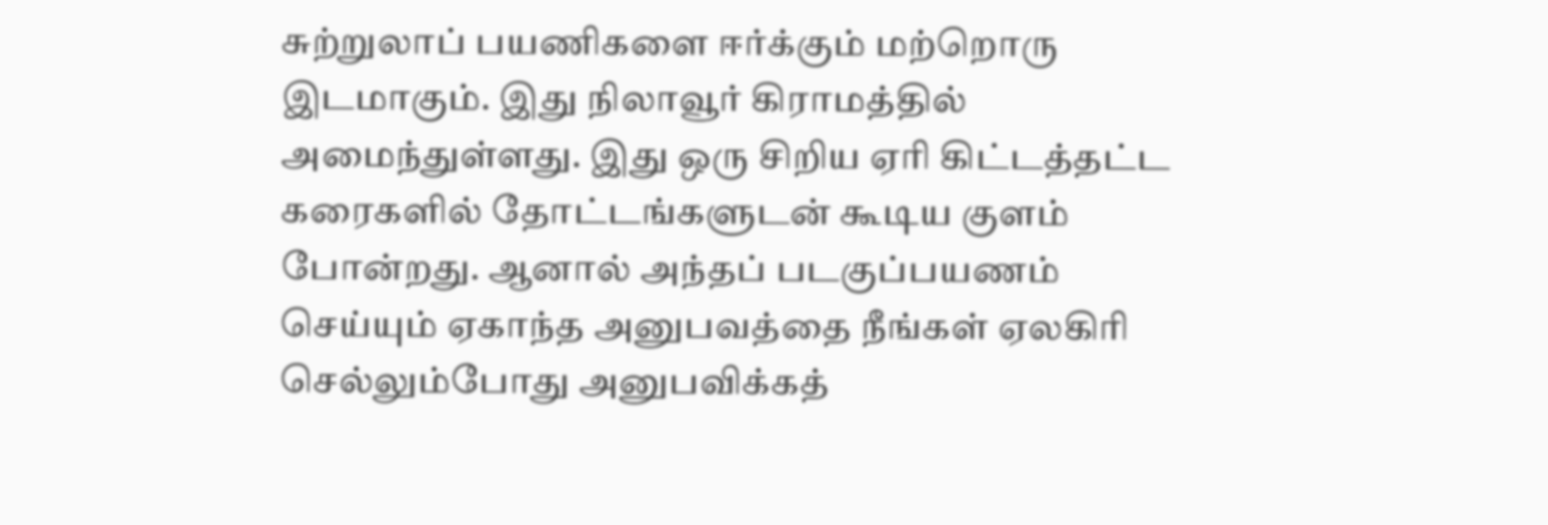சுற்றுலாப் பயணிகளை ஈர்க்கும் மற்றொரு இடமாகும். இது நிலாவூர் கிராமத்தில் அமைந்துள்ளது. இது ஒரு சிறிய ஏரி கிட்டத்தட்ட கரைகளில் தோட்டங்களுடன் கூடிய குளம் போன்றது. ஆனால் அந்தப் படகுப்பயணம் செய்யும் ஏகாந்த அனுபவத்தை நீங்கள் ஏலகிரி செல்லும்போது அனுபவிக்கத்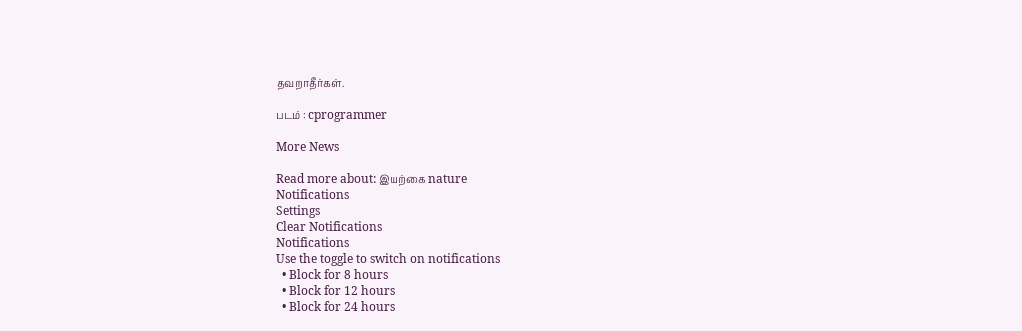தவறாதீர்கள்.

படம் : cprogrammer

More News

Read more about: இயற்கை nature
Notifications
Settings
Clear Notifications
Notifications
Use the toggle to switch on notifications
  • Block for 8 hours
  • Block for 12 hours
  • Block for 24 hours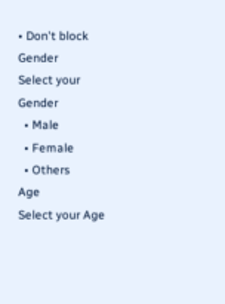• Don't block
Gender
Select your Gender
  • Male
  • Female
  • Others
Age
Select your Age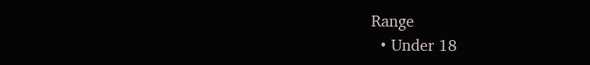Range
  • Under 18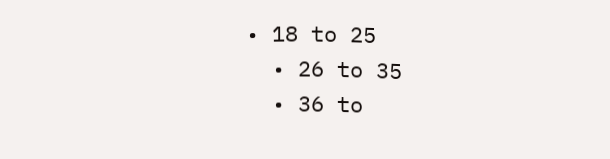• 18 to 25
  • 26 to 35
  • 36 to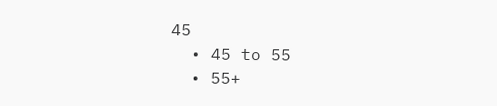45
  • 45 to 55
  • 55+